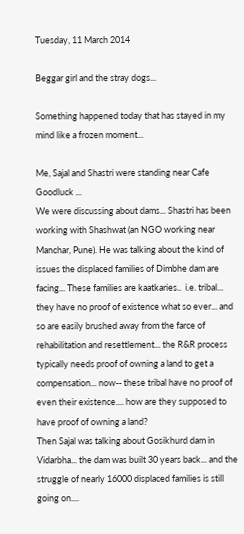Tuesday, 11 March 2014

Beggar girl and the stray dogs...

Something happened today that has stayed in my mind like a frozen moment...

Me, Sajal and Shastri were standing near Cafe Goodluck ...
We were discussing about dams... Shastri has been working with Shashwat (an NGO working near Manchar, Pune). He was talking about the kind of issues the displaced families of Dimbhe dam are facing... These families are kaatkaries..  i.e. tribal... they have no proof of existence what so ever... and so are easily brushed away from the farce of rehabilitation and resettlement... the R&R process typically needs proof of owning a land to get a compensation... now-- these tribal have no proof of even their existence.... how are they supposed to have proof of owning a land?
Then Sajal was talking about Gosikhurd dam in Vidarbha... the dam was built 30 years back... and the struggle of nearly 16000 displaced families is still going on....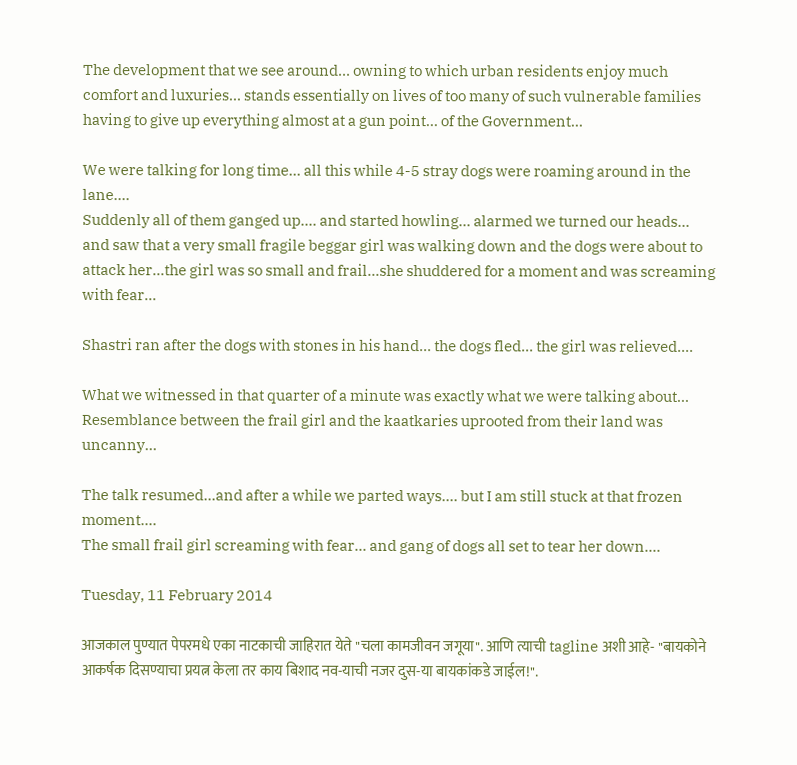The development that we see around... owning to which urban residents enjoy much comfort and luxuries... stands essentially on lives of too many of such vulnerable families having to give up everything almost at a gun point... of the Government...

We were talking for long time... all this while 4-5 stray dogs were roaming around in the lane....
Suddenly all of them ganged up.... and started howling... alarmed we turned our heads... and saw that a very small fragile beggar girl was walking down and the dogs were about to attack her...the girl was so small and frail...she shuddered for a moment and was screaming with fear...

Shastri ran after the dogs with stones in his hand... the dogs fled... the girl was relieved....

What we witnessed in that quarter of a minute was exactly what we were talking about... Resemblance between the frail girl and the kaatkaries uprooted from their land was uncanny...

The talk resumed...and after a while we parted ways.... but I am still stuck at that frozen moment....
The small frail girl screaming with fear... and gang of dogs all set to tear her down....

Tuesday, 11 February 2014

आजकाल पुण्यात पेपरमधे एका नाटकाची जाहिरात येते "चला कामजीवन जगूया". आणि त्याची tagline अशी आहे- "बायकोने आकर्षक दिसण्याचा प्रयत्न केला तर काय बिशाद नव-याची नजर दुस-या बायकांकडे जाईल!".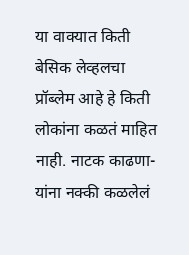या वाक्यात किती बेसिक लेव्हलचा प्रॉब्लेम आहे हे किती लोकांना कळतं माहित नाही. नाटक काढणा-यांना नक्की कळलेलं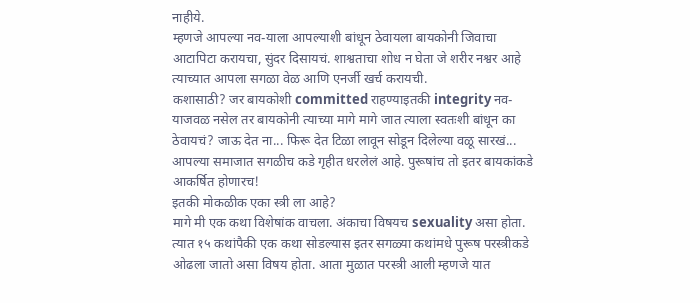नाहीये.
म्हणजे आपल्या नव-याला आपल्याशी बांधून ठेवायला बायकोनी जिवाचा आटापिटा करायचा, सुंदर दिसायचं. शाश्वताचा शोध न घेता जे शरीर नश्वर आहे  त्याच्यात आपला सगळा वेळ आणि एनर्जी खर्च करायची.
कशासाठी? जर बायकोशी committed राहण्याइतकी integrity नव-याजवळ नसेल तर बायकोनी त्याच्या मागे मागे जात त्याला स्वतःशी बांधून का ठेवायचं? जाऊ देत ना... फिरू देत टिळा लावून सोडून दिलेल्या वळू सारखं...
आपल्या समाजात सगळीच कडे गृहीत धरलेलं आहे. पुरूषांच तो इतर बायकांकडे आकर्षित होणारच!
इतकी मोकळीक एका स्त्री ला आहे?
मागे मी एक कथा विशेषांक वाचला. अंकाचा विषयच sexuality असा होता. त्यात १५ कथांपैकी एक कथा सोडल्यास इतर सगळ्या कथांमधे पुरूष परस्त्रीकडे ओढला जातो असा विषय होता. आता मुळात परस्त्री आली म्हणजे यात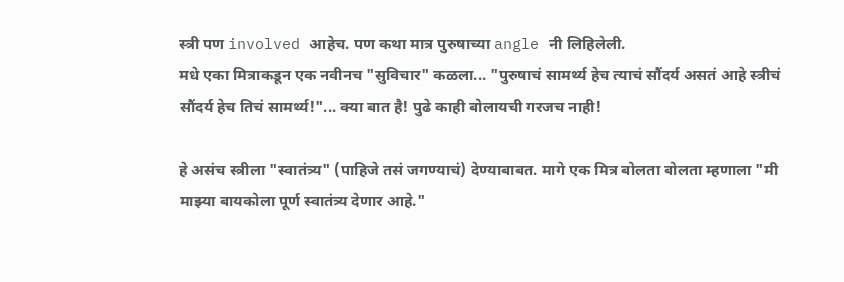स्त्री पण involved आहेच. पण कथा मात्र पुरुषाच्या angle नी लिहिलेली.
मधे एका मित्राकडून एक नवीनच "सुविचार" कळला... "पुरुषाचं सामर्थ्य हेच त्याचं सौंदर्य असतं आहे स्त्रीचं सौंदर्य हेच तिचं सामर्थ्य!"... क्या बात है! पुढे काही बोलायची गरजच नाही!

हे असंच स्त्रीला "स्वातंत्र्य" (पाहिजे तसं जगण्याचं) देण्याबाबत. मागे एक मित्र बोलता बोलता म्हणाला "मी माझ्या बायकोला पूर्ण स्वातंत्र्य देणार आहे."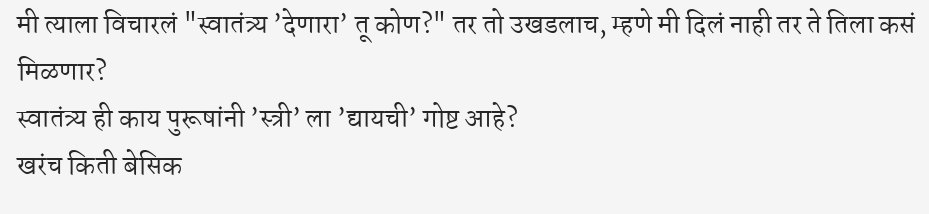मी त्याला विचारलं "स्वातंत्र्य ’देणारा’ तू कोण?" तर तो उखडलाच, म्हणे मी दिलं नाही तर ते तिला कसं मिळणार?
स्वातंत्र्य ही काय पुरूषांनी ’स्त्री’ ला ’द्यायची’ गोष्ट आहे?
खरंच किती बेसिक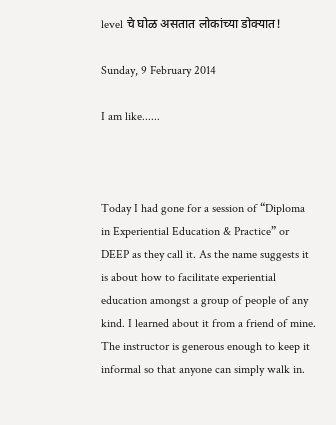level चे घोळ असतात लोकांच्या डोक्यात!

Sunday, 9 February 2014

I am like......



Today I had gone for a session of “Diploma in Experiential Education & Practice” or DEEP as they call it. As the name suggests it is about how to facilitate experiential education amongst a group of people of any kind. I learned about it from a friend of mine. The instructor is generous enough to keep it informal so that anyone can simply walk in.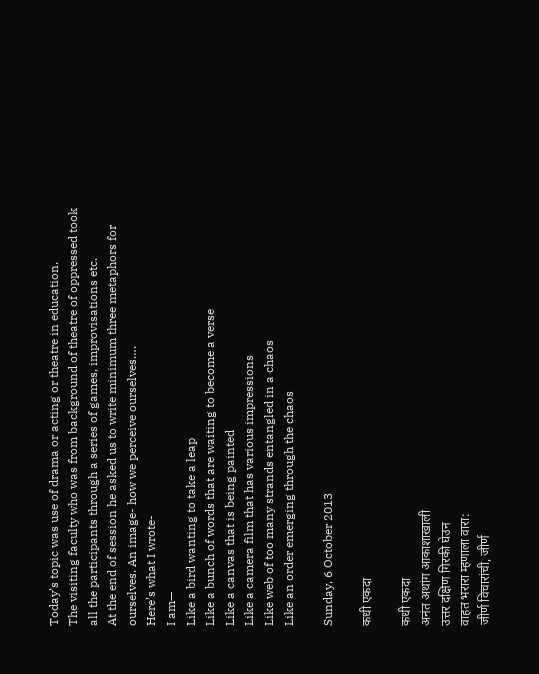Today’s topic was use of drama or acting or theatre in education.
The visiting faculty who was from background of theatre of oppressed took all the participants through a series of games, improvisations etc.
At the end of session he asked us to write minimum three metaphors for ourselves. An image- how we perceive ourselves….
Here’s what I wrote-
I am—
Like a bird wanting to take a leap
Like a bunch of words that are waiting to become a verse
Like a canvas that is being painted
Like a camera film that has various impressions
Like web of too many strands entangled in a chaos
Like an order emerging through the chaos

Sunday, 6 October 2013

कधी एकदा

कधी एकदा
अनंत अथांग आकाशाखाली
उत्तर दक्षिण गिरकी घेउन
वाहत भरारा म्हणाला वारा:
जीर्ण विचारांची, जीर्ण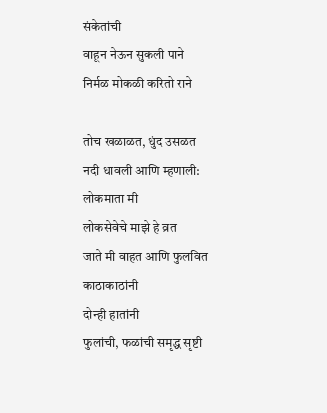संकेतांची
वाहून नेऊन सुकली पाने
निर्मळ मोकळी करितो राने

तोच खळाळत, धुंद उसळत
नदी धावली आणि म्हणाली:
लोकमाता मी
लोकसेवेचे माझे हे व्रत
जाते मी वाहत आणि फुलवित
काठाकाठांनी
दोन्ही हातांनी
फुलांची, फळांची समृद्ध सृष्टी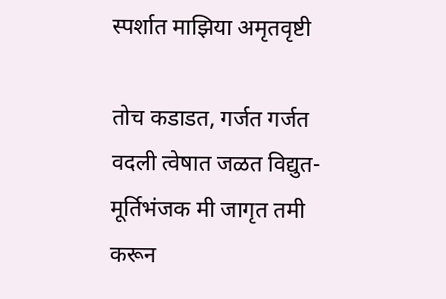स्पर्शात माझिया अमृतवृष्टी

तोच कडाडत, गर्जत गर्जत
वदली त्वेषात जळत विद्युत-
मूर्तिभंजक मी जागृत तमी
करून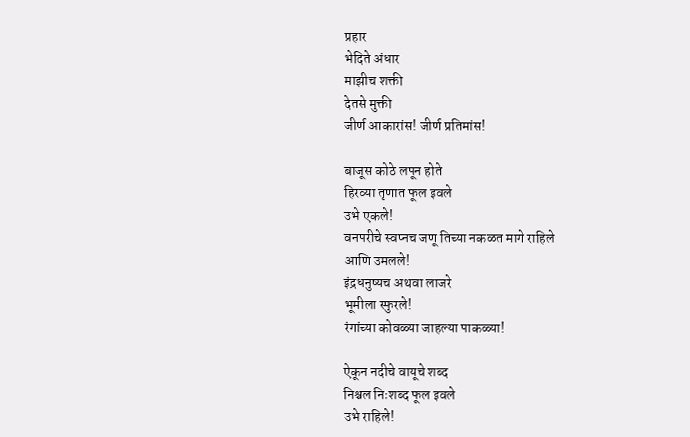प्रहार
भेदिते अंधार
माझीच शक्ती
देतसे मुक्ती
जीर्ण आकारांस! जीर्ण प्रतिमांस!

बाजूस कोठे लपून होते
हिरव्या तृणात फूल इवले
उभे एकले!
वनपरीचे स्वप्नच जणू तिच्या नकळत मागे राहिले
आणि उमलले!
इंद्रधनुष्यच अथवा लाजरे
भूमीला स्फुरले!
रंगांच्या कोवळ्या जाहल्या पाकळ्या!

ऐकून नदीचे वायूचे शब्द
निश्चल निःशब्द फूल इवले
उभे राहिले!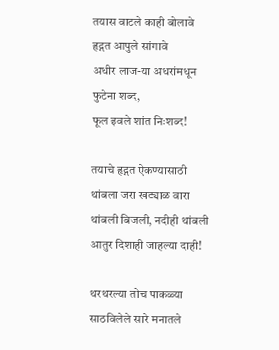तयास वाटले काही बोलावे
हृद्गत आपुले सांगावे
अधीर लाज-या अधरांमधून
फुटेना शब्द,
फूल इवले शांत निःशब्द!

तयाचे हृद्गत ऐकण्यासाठी
थांबला जरा खट्याळ वारा
थांबली बिजली, नदीही थांबली
आतुर दिशाही जाहल्या दाही!

थरथरल्या तोच पाकळ्या
साठविलेले सारे मनातले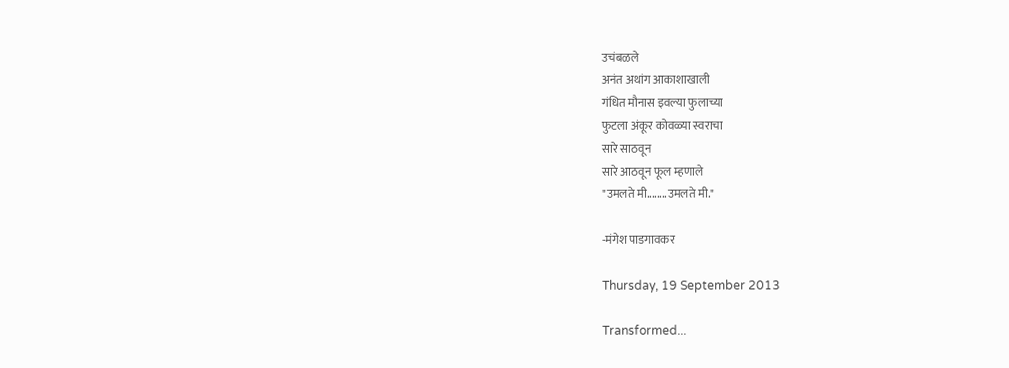उचंबळले
अनंत अथांग आकाशाखाली
गंधित मौनास इवल्या फुलाच्या
फुटला अंकूर कोवळ्या स्वराचा
सारे साठवून
सारे आठवून फूल म्हणाले
"उमलते मी........उमलते मी."

-मंगेश पाडगावकर

Thursday, 19 September 2013

Transformed...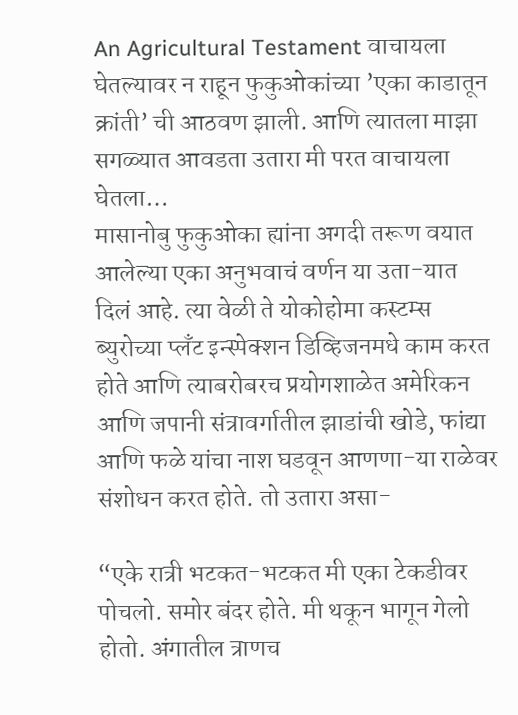An Agricultural Testament वाचायला घेतल्यावर न राहून फुकुओकांच्या ’एका काडातून क्रांती’ ची आठवण झाली. आणि त्यातला माझा सगळ्यात आवडता उतारा मी परत वाचायला घेतला…
मासानोबु फुकुओका ह्यांना अगदी तरूण वयात आलेल्या एका अनुभवाचं वर्णन या उता-यात दिलं आहे. त्या वेळी ते योकोहोमा कस्टम्स ब्युरोच्या प्लॅंट इन्स्पेक्शन डिव्हिजनमधे काम करत होते आणि त्याबरोबरच प्रयोगशाळेत अमेरिकन आणि जपानी संत्रावर्गातील झाडांची खोडे, फांद्या आणि फळे यांचा नाश घडवून आणणा-या राळेवर संशोधन करत होते. तो उतारा असा-

“एके रात्री भटकत-भटकत मी एका टेकडीवर पोचलो. समोर बंदर होते. मी थकून भागून गेलो होतो. अंगातील त्राणच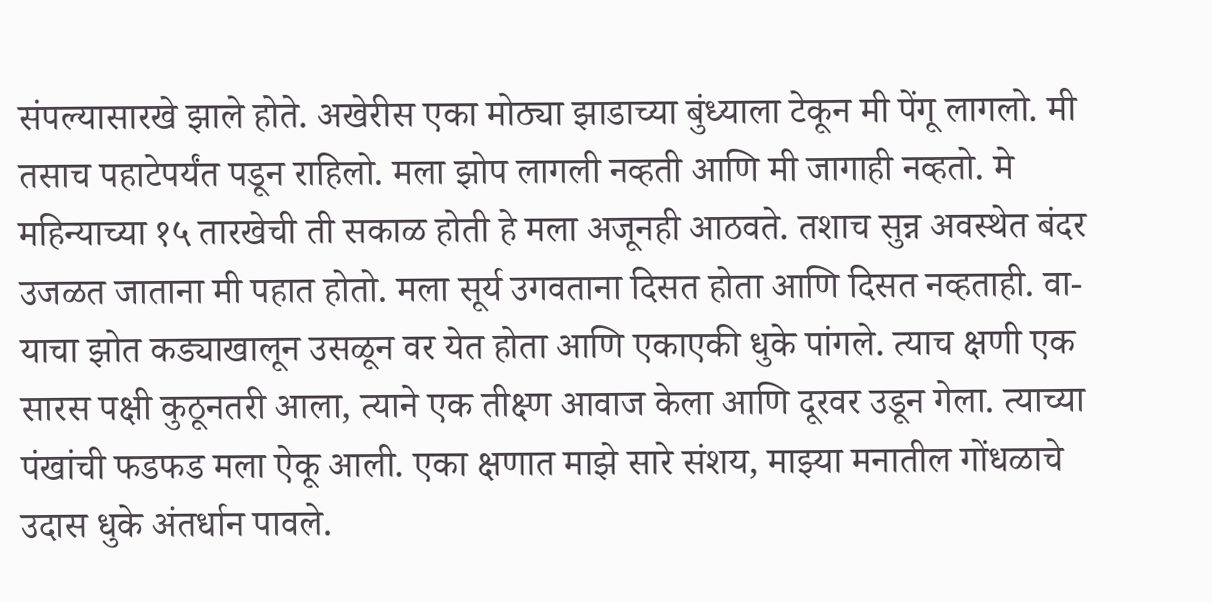संपल्यासारखे झाले होते. अखेरीस एका मोठ्या झाडाच्या बुंध्याला टेकून मी पेंगू लागलो. मी तसाच पहाटेपर्यंत पडून राहिलो. मला झोप लागली नव्हती आणि मी जागाही नव्हतो. मे महिन्याच्या १५ तारखेची ती सकाळ होती हे मला अजूनही आठवते. तशाच सुन्न अवस्थेत बंदर उजळत जाताना मी पहात होतो. मला सूर्य उगवताना दिसत होता आणि दिसत नव्हताही. वा-याचा झोत कड्याखालून उसळून वर येत होता आणि एकाएकी धुके पांगले. त्याच क्षणी एक सारस पक्षी कुठूनतरी आला, त्याने एक तीक्ष्ण आवाज केला आणि दूरवर उडून गेला. त्याच्या पंखांची फडफड मला ऐकू आली. एका क्षणात माझे सारे संशय, माझ्या मनातील गोंधळाचे उदास धुके अंतर्धान पावले.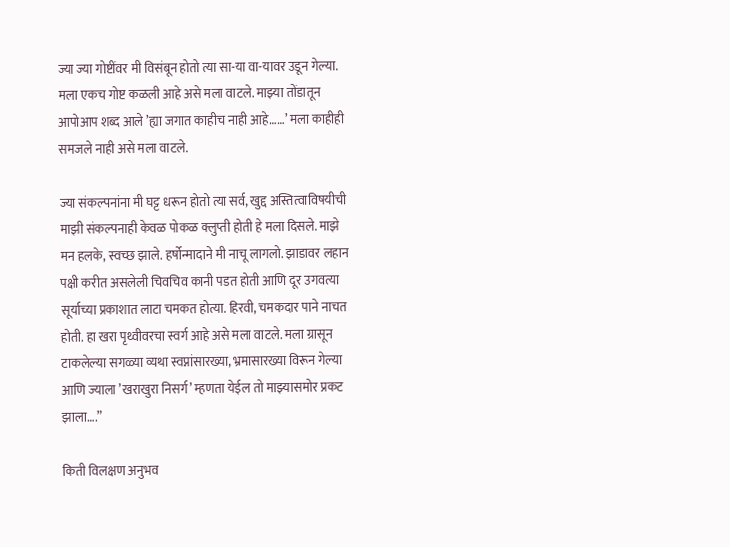ज्या ज्या गोष्टींवर मी विसंबून होतो त्या सा-या वा-यावर उडून गेल्या. मला एकच गोष्ट कळली आहे असे मला वाटले. माझ्या तोंडातून आपोआप शब्द आले ’ह्या जगात काहीच नाही आहे……’ मला काहीही समजले नाही असे मला वाटले.

ज्या संकल्पनांना मी घट्ट धरून होतो त्या सर्व, खुद्द अस्तित्वाविषयीची माझी संकल्पनाही केवळ पोकळ क्लुप्ती होती हे मला दिसले. माझे मन हलके, स्वच्छ झाले. हर्षोन्मादाने मी नाचू लागलो. झाडावर लहान पक्षी करीत असलेली चिवचिव कानी पडत होती आणि दूर उगवत्या सूर्याच्या प्रकाशात लाटा चमकत होत्या. हिरवी, चमकदार पाने नाचत होती. हा खरा पृथ्वीवरचा स्वर्ग आहे असे मला वाटले. मला ग्रासून टाकलेल्या सगळ्या व्यथा स्वप्नांसारख्या, भ्रमासारख्या विरून गेल्या आणि ज्याला ’खराखुरा निसर्ग’ म्हणता येईल तो माझ्यासमोर प्रकट झाला….”

किती विलक्षण अनुभव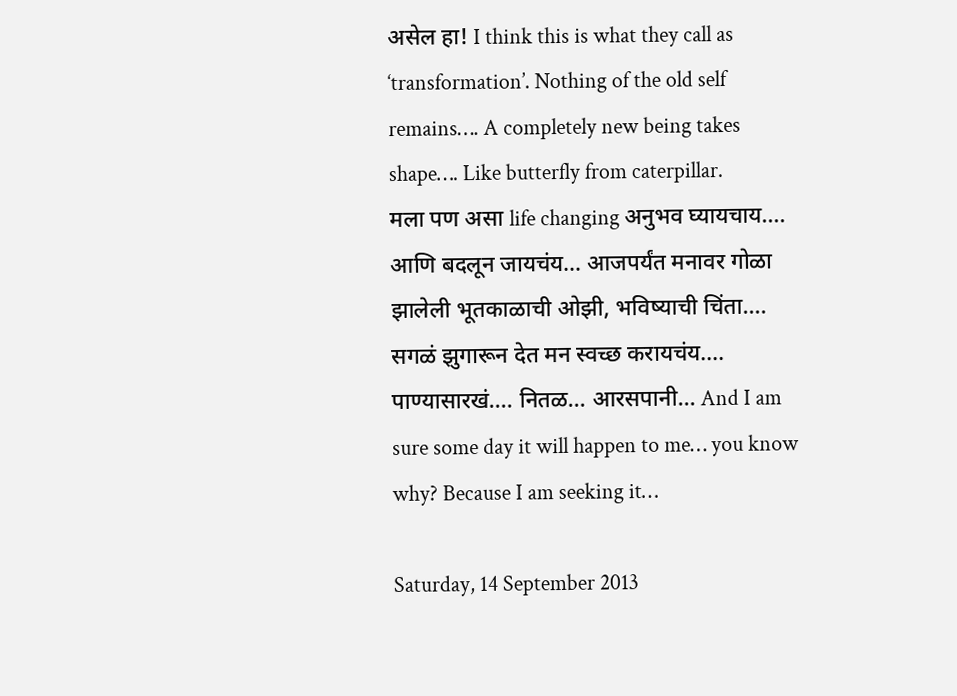असेल हा! I think this is what they call as ‘transformation’. Nothing of the old self remains…. A completely new being takes shape…. Like butterfly from caterpillar.
मला पण असा life changing अनुभव घ्यायचाय…. आणि बदलून जायचंय… आजपर्यंत मनावर गोळा झालेली भूतकाळाची ओझी, भविष्याची चिंता…. सगळं झुगारून देत मन स्वच्छ करायचंय…. पाण्यासारखं…. नितळ… आरसपानी… And I am sure some day it will happen to me… you know why? Because I am seeking it…

Saturday, 14 September 2013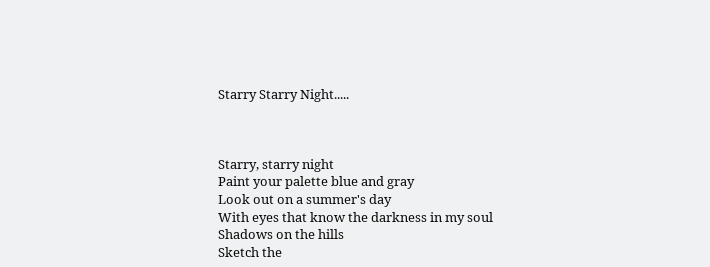Starry Starry Night.....



Starry, starry night
Paint your palette blue and gray
Look out on a summer's day
With eyes that know the darkness in my soul
Shadows on the hills
Sketch the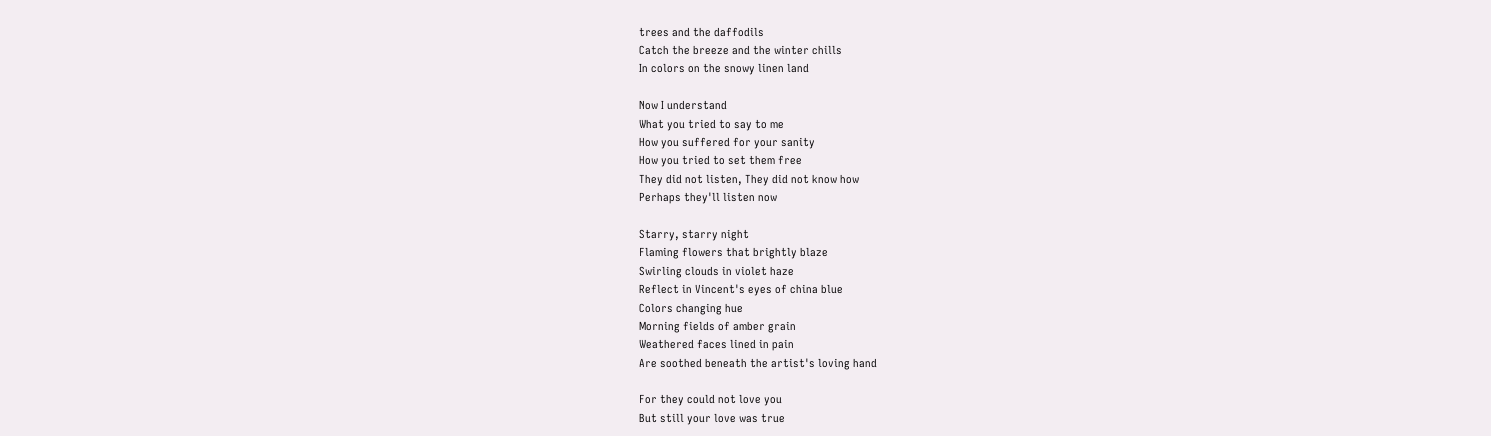trees and the daffodils
Catch the breeze and the winter chills
In colors on the snowy linen land

Now I understand
What you tried to say to me
How you suffered for your sanity
How you tried to set them free
They did not listen, They did not know how
Perhaps they'll listen now

Starry, starry night
Flaming flowers that brightly blaze
Swirling clouds in violet haze
Reflect in Vincent's eyes of china blue
Colors changing hue
Morning fields of amber grain
Weathered faces lined in pain
Are soothed beneath the artist's loving hand

For they could not love you
But still your love was true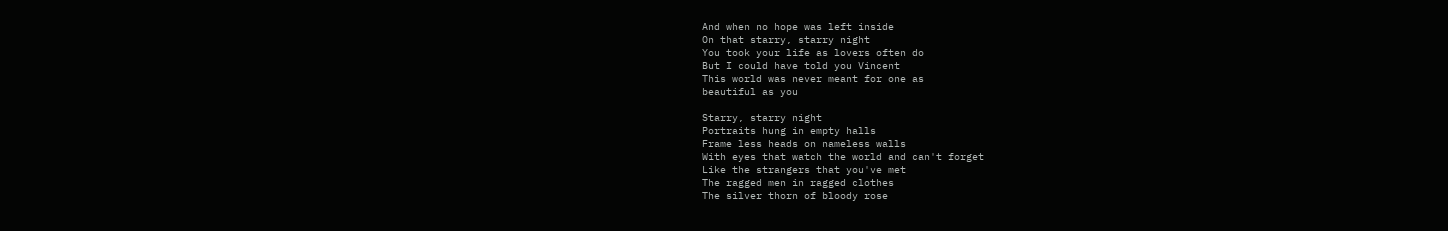And when no hope was left inside
On that starry, starry night
You took your life as lovers often do
But I could have told you Vincent
This world was never meant for one as
beautiful as you

Starry, starry night
Portraits hung in empty halls
Frame less heads on nameless walls
With eyes that watch the world and can't forget
Like the strangers that you've met
The ragged men in ragged clothes
The silver thorn of bloody rose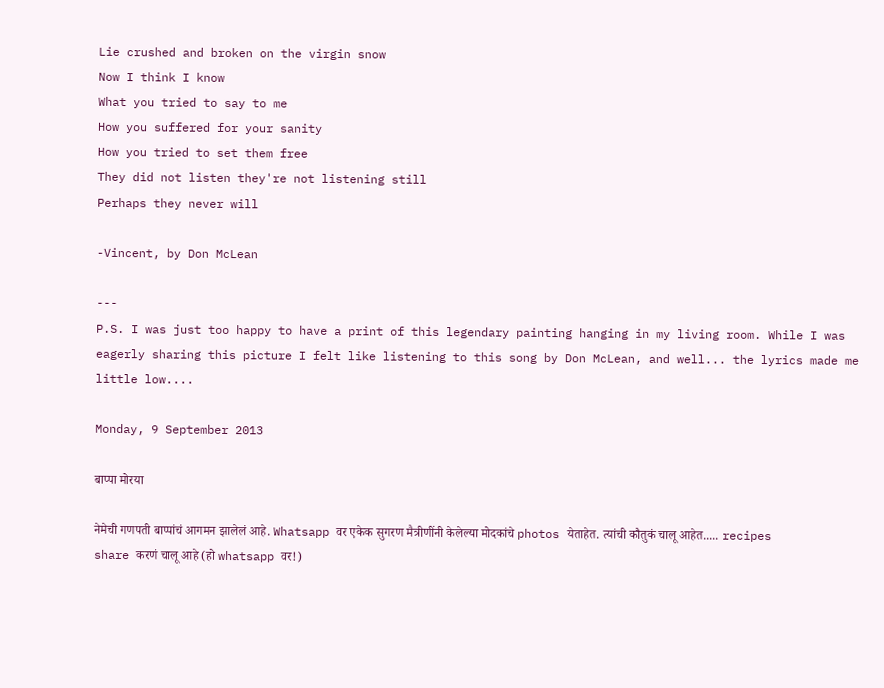Lie crushed and broken on the virgin snow
Now I think I know
What you tried to say to me
How you suffered for your sanity
How you tried to set them free
They did not listen they're not listening still
Perhaps they never will

-Vincent, by Don McLean

---
P.S. I was just too happy to have a print of this legendary painting hanging in my living room. While I was eagerly sharing this picture I felt like listening to this song by Don McLean, and well... the lyrics made me little low....

Monday, 9 September 2013

बाप्पा मोरया

नेमेची गणपती बाप्पांचं आगमन झालेलं आहे. Whatsapp वर एकेक सुगरण मैत्रीणींनी केलेल्या मोदकांचे photos येताहेत. त्यांची कौतुकं चालू आहेत..... recipes share करणं चालू आहे (हो whatsapp वर!)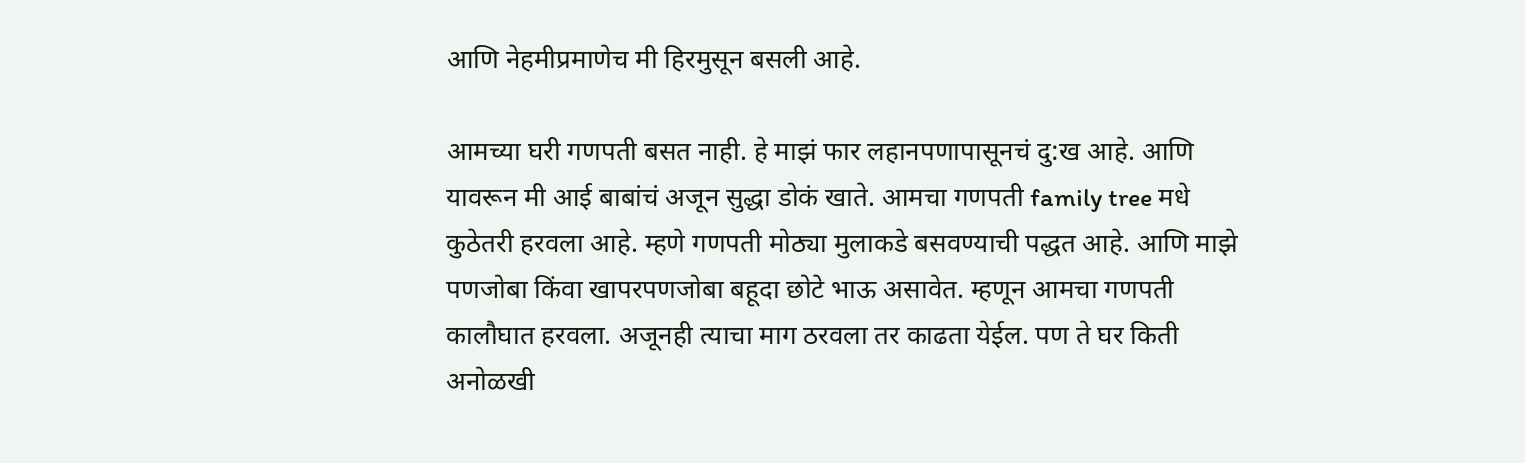आणि नेहमीप्रमाणेच मी हिरमुसून बसली आहे.

आमच्या घरी गणपती बसत नाही. हे माझं फार लहानपणापासूनचं दु:ख आहे. आणि यावरून मी आई बाबांचं अजून सुद्धा डोकं खाते. आमचा गणपती family tree मधे कुठेतरी हरवला आहे. म्हणे गणपती मोठ्या मुलाकडे बसवण्याची पद्धत आहे. आणि माझे पणजोबा किंवा खापरपणजोबा बहूदा छोटे भाऊ असावेत. म्हणून आमचा गणपती कालौघात हरवला. अजूनही त्याचा माग ठरवला तर काढता येईल. पण ते घर किती अनोळखी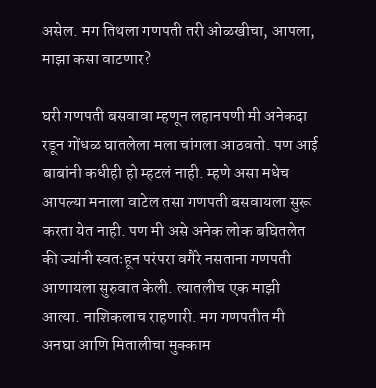असेल. मग तिथला गणपती तरी ओळखीचा, आपला, माझा कसा वाटणार?

घरी गणपती बसवावा म्हणून लहानपणी मी अनेकदा रडून गोंधळ घातलेला मला चांगला आठवतो. पण आई बाबांनी कधीही हो म्हटलं नाही. म्हणे असा मधेच आपल्या मनाला वाटेल तसा गणपती बसवायला सुरू करता येत नाही. पण मी असे अनेक लोक बघितलेत की ज्यांनी स्वतःहून परंपरा वगैरे नसताना गणपती आणायला सुरुवात केली. त्यातलीच एक माझी आत्या. नाशिकलाच राहणारी. मग गणपतीत मी अनघा आणि मितालीचा मुक्काम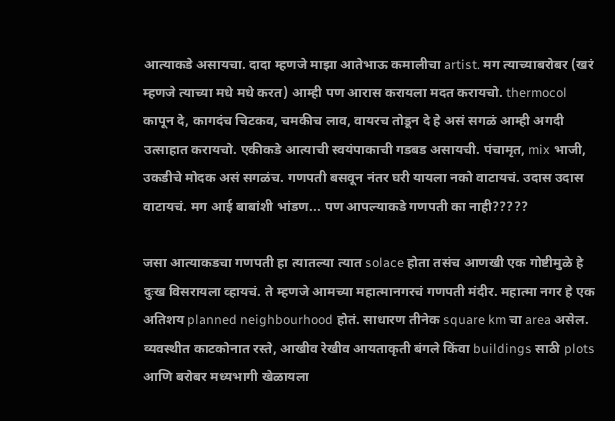आत्याकडे असायचा. दादा म्हणजे माझा आतेभाऊ कमालीचा artist. मग त्याच्याबरोबर (खरं म्हणजे त्याच्या मधे मधे करत) आम्ही पण आरास करायला मदत करायचो. thermocol कापून दे, कागदंच चिटकव, चमकीच लाव, वायरच तोडून दे हे असं सगळं आम्ही अगदी उत्साहात करायचो. एकीकडे आत्याची स्वयंपाकाची गडबड असायची. पंचामृत, mix भाजी, उकडीचे मोदक असं सगळंच. गणपती बसवून नंतर घरी यायला नको वाटायचं. उदास उदास वाटायचं. मग आई बाबांशी भांडण... पण आपल्याकडे गणपती का नाही?????

जसा आत्याकडचा गणपती हा त्यातल्या त्यात solace होता तसंच आणखी एक गोष्टीमुळे हे दुःख विसरायला व्हायचं. ते म्हणजे आमच्या महात्मानगरचं गणपती मंदीर. महात्मा नगर हे एक अतिशय planned neighbourhood होतं. साधारण तीनेक square km चा area असेल. व्यवस्थीत काटकोनात रस्ते, आखीव रेखीव आयताकृती बंगले किंवा buildings साठी plots आणि बरोबर मध्यभागी खेळायला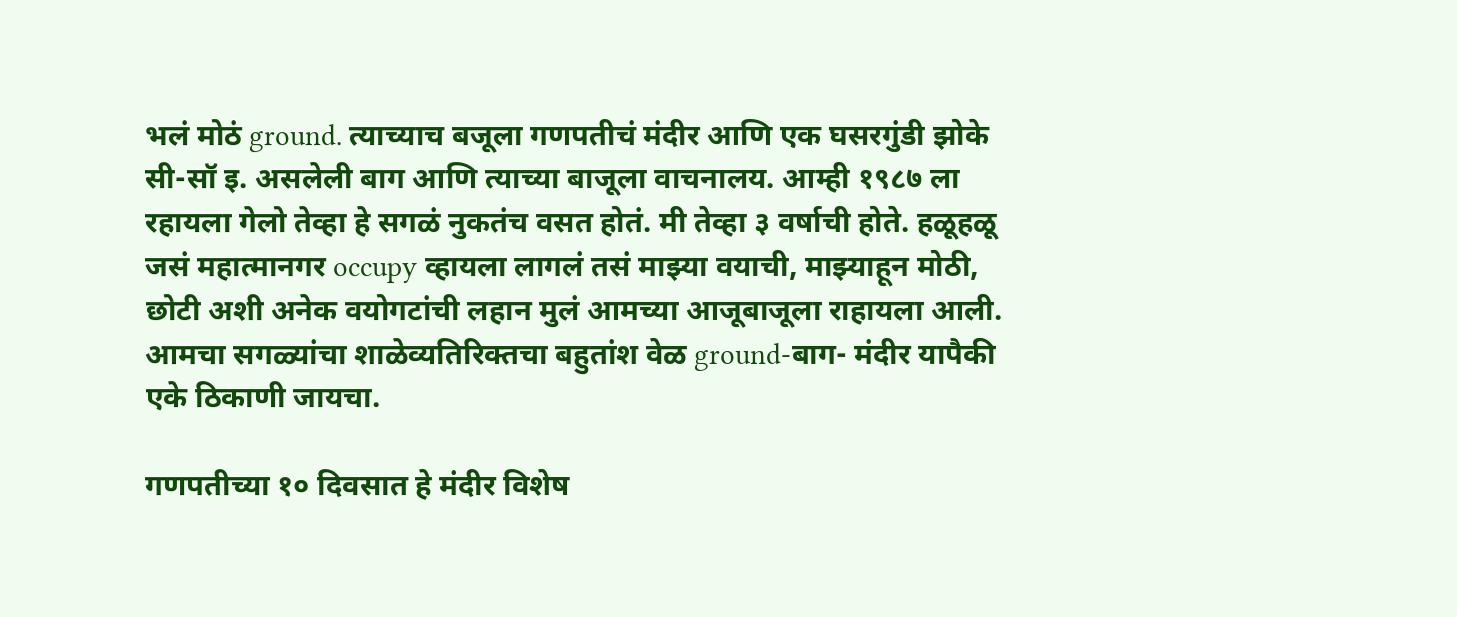भलं मोठं ground. त्याच्याच बजूला गणपतीचं मंदीर आणि एक घसरगुंडी झोके सी-सॉ इ. असलेली बाग आणि त्याच्या बाजूला वाचनालय. आम्ही १९८७ ला रहायला गेलो तेव्हा हे सगळं नुकतंच वसत होतं. मी तेव्हा ३ वर्षाची होते. हळूहळू जसं महात्मानगर occupy व्हायला लागलं तसं माझ्या वयाची, माझ्याहून मोठी, छोटी अशी अनेक वयोगटांची लहान मुलं आमच्या आजूबाजूला राहायला आली.  आमचा सगळ्यांचा शाळेव्यतिरिक्तचा बहुतांश वेळ ground-बाग- मंदीर यापैकी एके ठिकाणी जायचा.

गणपतीच्या १० दिवसात हे मंदीर विशेष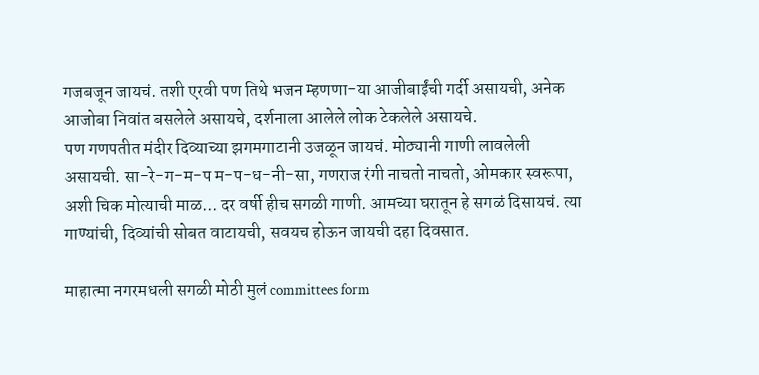गजबजून जायचं. तशी एरवी पण तिथे भजन म्हणणा-या आजीबाईंची गर्दी असायची, अनेक आजोबा निवांत बसलेले असायचे, दर्शनाला आलेले लोक टेकलेले असायचे.
पण गणपतीत मंदीर दिव्याच्या झगमगाटानी उजळून जायचं. मोठ्यानी गाणी लावलेली असायची. सा-रे-ग-म-प म-प-ध-नी-सा, गणराज रंगी नाचतो नाचतो, ओमकार स्वरूपा, अशी चिक मोत्याची माळ... दर वर्षी हीच सगळी गाणी. आमच्या घरातून हे सगळं दिसायचं. त्या गाण्यांची, दिव्यांची सोबत वाटायची, सवयच होऊन जायची दहा दिवसात.

माहात्मा नगरमधली सगळी मोठी मुलं committees form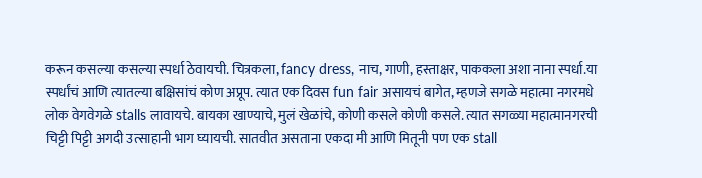करून कसल्या कसल्या स्पर्धा ठेवायची. चित्रकला, fancy dress, नाच, गाणी, हस्ताक्षर, पाककला अशा नाना स्पर्धा.या स्पर्धांचं आणि त्यातल्या बक्षिसांचं कोण अप्रूप. त्यात एक दिवस fun fair असायचं बागेत, म्हणजे सगळे महात्मा नगरमधे लोक वेगवेगळे stalls लावायचे. बायका खाण्याचे, मुलं खेळांचे, कोणी कसले कोणी कसले. त्यात सगळ्या महात्मानगरची चिट्टी पिट्टी अगदी उत्साहानी भाग घ्यायची. सातवीत असताना एकदा मी आणि मितूनी पण एक stall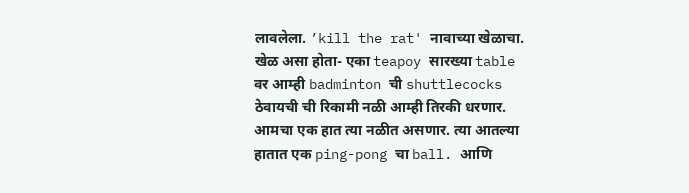लावलेला. ’kill the rat' नावाच्या खेळाचा. खेळ असा होता- एका teapoy सारख्या table वर आम्ही badminton ची shuttlecocks ठेवायची ची रिकामी नळी आम्ही तिरकी धरणार. आमचा एक हात त्या नळीत असणार. त्या आतल्या हातात एक ping-pong चा ball. आणि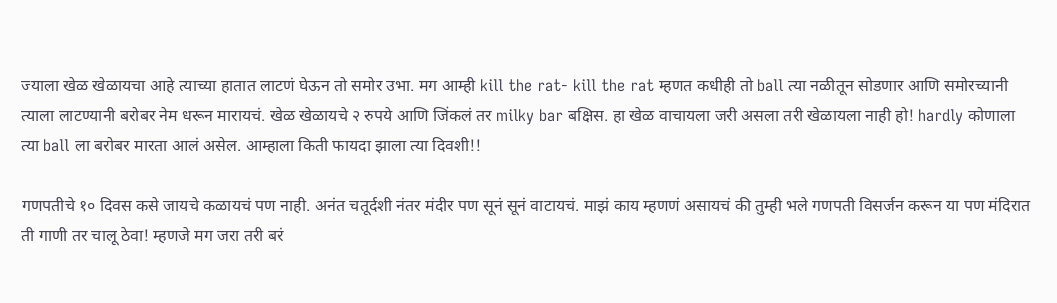ज्याला खेळ खेळायचा आहे त्याच्या हातात लाटणं घेऊन तो समोर उभा. मग आम्ही kill the rat- kill the rat म्हणत कधीही तो ball त्या नळीतून सोडणार आणि समोरच्यानी त्याला लाटण्यानी बरोबर नेम धरून मारायचं. खेळ खेळायचे २ रुपये आणि जिंकलं तर milky bar बक्षिस. हा खेळ वाचायला जरी असला तरी खेळायला नाही हो! hardly कोणाला त्या ball ला बरोबर मारता आलं असेल. आम्हाला किती फायदा झाला त्या दिवशी!!

गणपतीचे १० दिवस कसे जायचे कळायचं पण नाही. अनंत चतूर्दशी नंतर मंदीर पण सूनं सूनं वाटायचं. माझं काय म्हणणं असायचं की तुम्ही भले गणपती विसर्जन करून या पण मंदिरात ती गाणी तर चालू ठेवा! म्हणजे मग जरा तरी बरं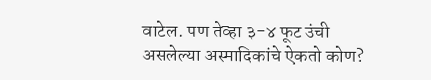वाटेल. पण तेव्हा ३-४ फूट उंची असलेल्या अस्मादिकांचे ऐकतो कोण?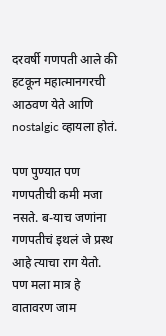दरवर्षी गणपती आले की हटकून महात्मानगरची आठवण येते आणि nostalgic व्हायला होतं.

पण पुण्यात पण गणपतीची कमी मजा नसते. ब-याच जणांना गणपतीचं इथलं जे प्रस्थ आहे त्याचा राग येतो. पण मला मात्र हे वातावरण जाम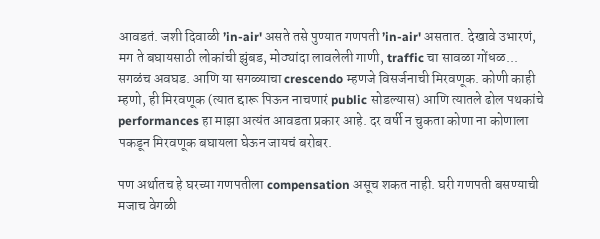आवडतं. जशी दिवाळी ’in-air' असते तसे पुण्यात गणपती ’in-air' असतात. देखावे उभारणं, मग ते बघायसाठी लोकांची झुंबड, मोठ्यांदा लावलेली गाणी, traffic चा सावळा गोंधळ... सगळंच अवघड. आणि या सगळ्याचा crescendo म्हणजे विसर्जनाची मिरवणूक. कोणी काही म्हणो, ही मिरवणूक (त्यात द्दारू पिऊन नाचणारं public सोडल्यास) आणि त्यातले ढोल पथकांचे performances हा माझा अत्यंत आवडता प्रकार आहे. दर वर्षी न चुकता कोणा ना कोणाला पकडून मिरवणूक बघायला घेऊन जायचं बरोबर.

पण अर्थातच हे घरच्या गणपतीला compensation असूच शकत नाही. घरी गणपती बसण्याची मजाच वेगळी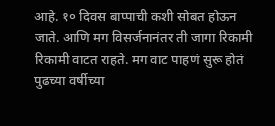आहे. १० दिवस बाप्पाची कशी सोबत होऊन जाते. आणि मग विसर्जनानंतर ती जागा रिकामी रिकामी वाटत राहते. मग वाट पाहणं सुरू होतं पुढच्या वर्षीच्या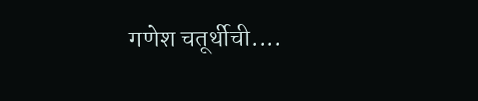गणेश चतूर्थीची....